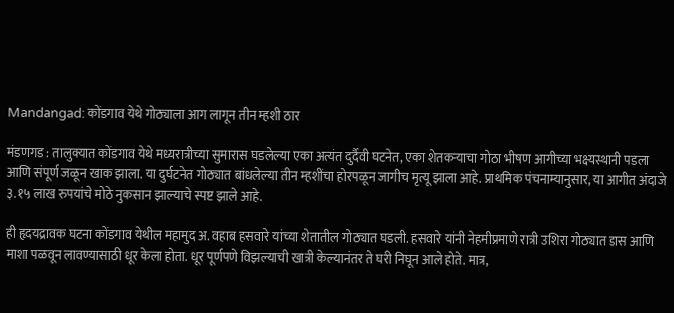Mandangad: कोंडगाव येथे गोठ्याला आग लागून तीन म्हशी ठार

मंडणगड : तालुक्यात कोंडगाव येथे मध्यरात्रीच्या सुमारास घडलेल्या एका अत्यंत दुर्दैवी घटनेत, एका शेतकऱ्याचा गोठा भीषण आगीच्या भक्ष्यस्थानी पडला आणि संपूर्ण जळून खाक झाला. या दुर्घटनेत गोठ्यात बांधलेल्या तीन म्हशींचा होरपळून जागीच मृत्यू झाला आहे. प्राथमिक पंचनाम्यानुसार, या आगीत अंदाजे ३.१५ लाख रुपयांचे मोठे नुकसान झाल्याचे स्पष्ट झाले आहे.

ही हृदयद्रावक घटना कोंडगाव येथील महामुद अ. वहाब हसवारे यांच्या शेतातील गोठ्यात घडली. हसवारे यांनी नेहमीप्रमाणे रात्री उशिरा गोठ्यात डास आणि माशा पळवून लावण्यासाठी धूर केला होता. धूर पूर्णपणे विझल्याची खात्री केल्यानंतर ते घरी निघून आले होते. मात्र,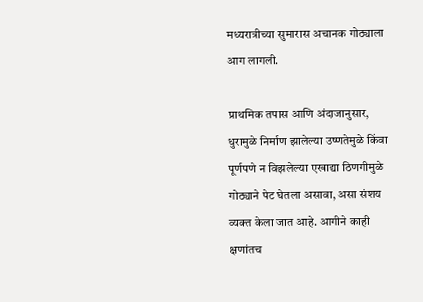मध्यरात्रीच्या सुमारास अचानक गोठ्याला आग लागली.

प्राथमिक तपास आणि अंदाजानुसार, धुरामुळे निर्माण झालेल्या उष्णतेमुळे किंवा पूर्णपणे न विझलेल्या एखाद्या ठिणगीमुळे गोठ्याने पेट घेतला असावा, असा संशय व्यक्त केला जात आहे. आगीने काही क्षणांतच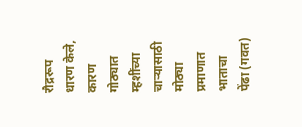रौद्ररूप धारण केले, कारण गोठ्यात म्हशींच्या चाऱ्यासाठी मोठ्या प्रमाणात भाताचा पेंढा (गवत)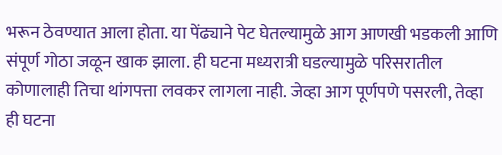भरून ठेवण्यात आला होता. या पेंढ्याने पेट घेतल्यामुळे आग आणखी भडकली आणि संपूर्ण गोठा जळून खाक झाला. ही घटना मध्यरात्री घडल्यामुळे परिसरातील कोणालाही तिचा थांगपत्ता लवकर लागला नाही. जेव्हा आग पूर्णपणे पसरली, तेव्हा ही घटना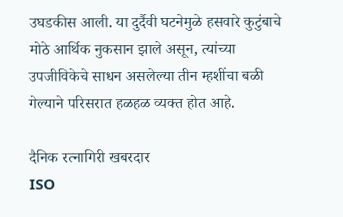उघडकीस आली. या दुर्दैवी घटनेमुळे हसवारे कुटुंबाचे मोठे आर्थिक नुकसान झाले असून, त्यांच्या उपजीविकेचे साधन असलेल्या तीन म्हशींचा बळी गेल्याने परिसरात हळहळ व्यक्त होत आहे.

दैनिक रत्नागिरी खबरदार
ISO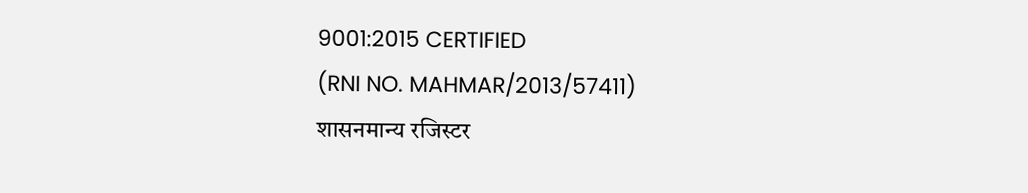9001:2015 CERTIFIED
(RNI NO. MAHMAR/2013/57411)
शासनमान्य रजिस्टर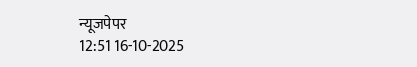न्यूजपेपर
12:51 16-10-2025